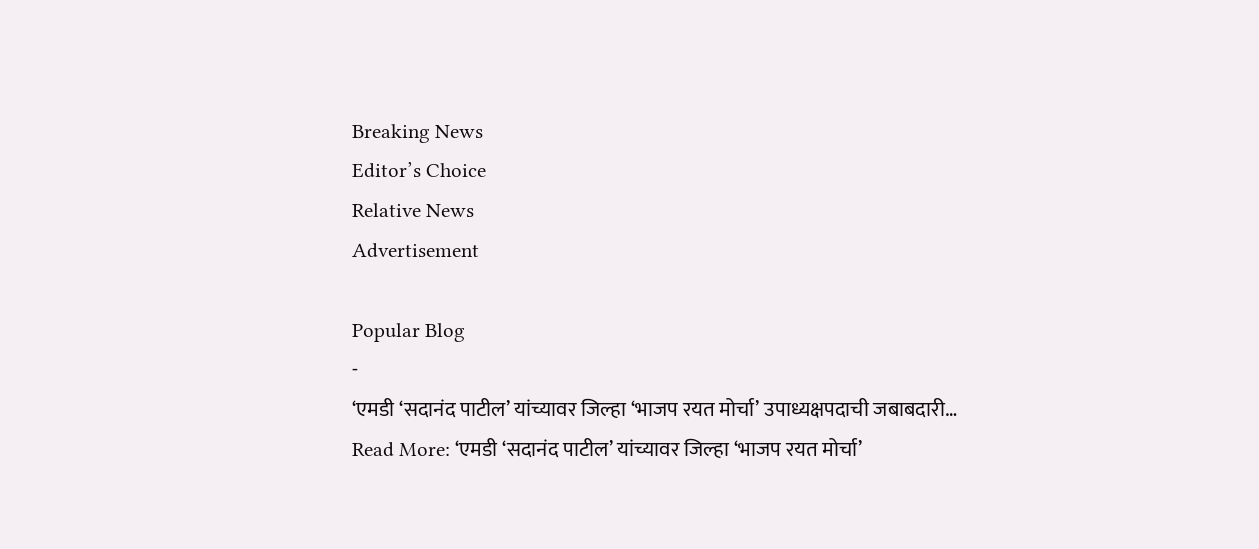Breaking News
Editor’s Choice
Relative News
Advertisement

Popular Blog
-
‘एमडी ‘सदानंद पाटील’ यांच्यावर जिल्हा ‘भाजप रयत मोर्चा’ उपाध्यक्षपदाची जबाबदारी…
Read More: ‘एमडी ‘सदानंद पाटील’ यांच्यावर जिल्हा ‘भाजप रयत मोर्चा’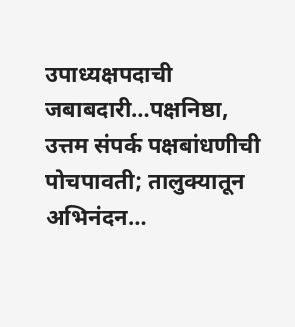उपाध्यक्षपदाची जबाबदारी…पक्षनिष्ठा, उत्तम संपर्क पक्षबांधणीची पोचपावती; तालुक्यातून अभिनंदन…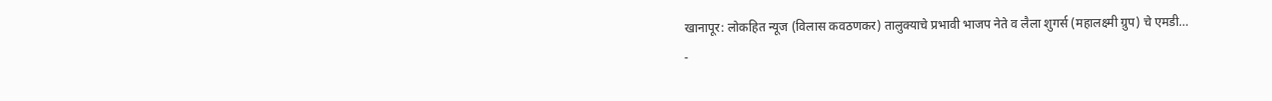खानापूर: लोकहित न्यूज (विलास कवठणकर) तालुक्याचे प्रभावी भाजप नेते व लैला शुगर्स (महालक्ष्मी ग्रुप) चे एमडी…
-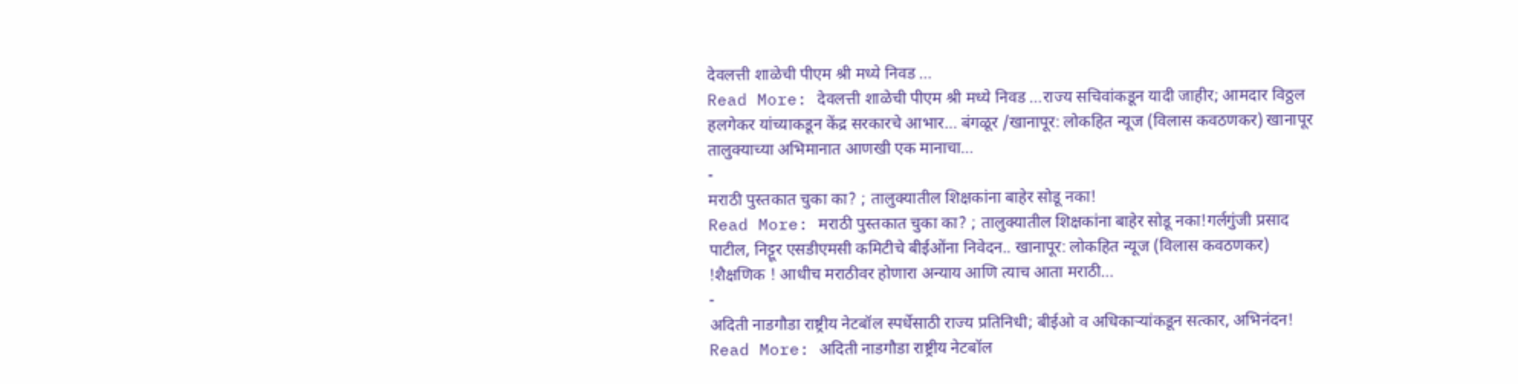देवलत्ती शाळेची पीएम श्री मध्ये निवड …
Read More: देवलत्ती शाळेची पीएम श्री मध्ये निवड …राज्य सचिवांकडून यादी जाहीर; आमदार विठ्ठल हलगेकर यांच्याकडून केंद्र सरकारचे आभार… बंगळूर /खानापूर: लोकहित न्यूज (विलास कवठणकर) खानापूर तालुक्याच्या अभिमानात आणखी एक मानाचा…
-
मराठी पुस्तकात चुका का? ; तालुक्यातील शिक्षकांना बाहेर सोडू नका!
Read More: मराठी पुस्तकात चुका का? ; तालुक्यातील शिक्षकांना बाहेर सोडू नका!गर्लगुंजी प्रसाद पाटील, निट्टूर एसडीएमसी कमिटीचे बीईओंना निवेदन.. खानापूर: लोकहित न्यूज (विलास कवठणकर) !शैक्षणिक ! आधीच मराठीवर होणारा अन्याय आणि त्याच आता मराठी…
-
अदिती नाडगौडा राष्ट्रीय नेटबॉल स्पर्धेसाठी राज्य प्रतिनिधी; बीईओ व अधिकाऱ्यांकडून सत्कार, अभिनंदन!
Read More: अदिती नाडगौडा राष्ट्रीय नेटबॉल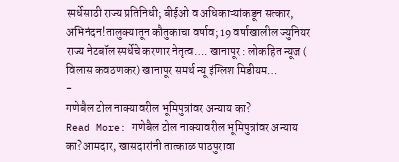स्पर्धेसाठी राज्य प्रतिनिधी; बीईओ व अधिकाऱ्यांकडून सत्कार, अभिनंदन!तालुक्यातून कौतुकाचा वर्षाव; 19 वर्षाखालील ज्युनियर राज्य नेटबॉल स्पर्धेचे करणार नेतृत्व…. खानापूर : लोकहित न्यूज ( विलास कवठणकर) खानापूर समर्थ न्यू इंग्लिश मिडीयम…
-
गणेबैल टोल नाक्यावरील भूमिपुत्रांवर अन्याय का?
Read More: गणेबैल टोल नाक्यावरील भूमिपुत्रांवर अन्याय का?आमदार, खासदारांनी तात्काळ पाठपुरावा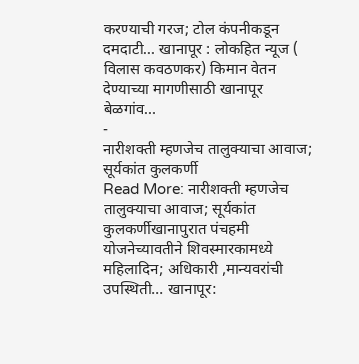करण्याची गरज; टोल कंपनीकडून दमदाटी… खानापूर : लोकहित न्यूज ( विलास कवठणकर) किमान वेतन देण्याच्या मागणीसाठी खानापूर बेळगांव…
-
नारीशक्ती म्हणजेच तालुक्याचा आवाज; सूर्यकांत कुलकर्णी
Read More: नारीशक्ती म्हणजेच तालुक्याचा आवाज; सूर्यकांत कुलकर्णीखानापुरात पंचहमी योजनेच्यावतीने शिवस्मारकामध्ये महिलादिन; अधिकारी ,मान्यवरांची उपस्थिती… खानापूर: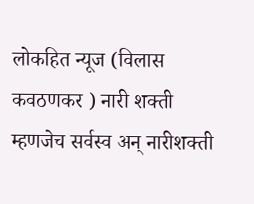लोकहित न्यूज (विलास कवठणकर ) नारी शक्ती म्हणजेच सर्वस्व अन् नारीशक्ती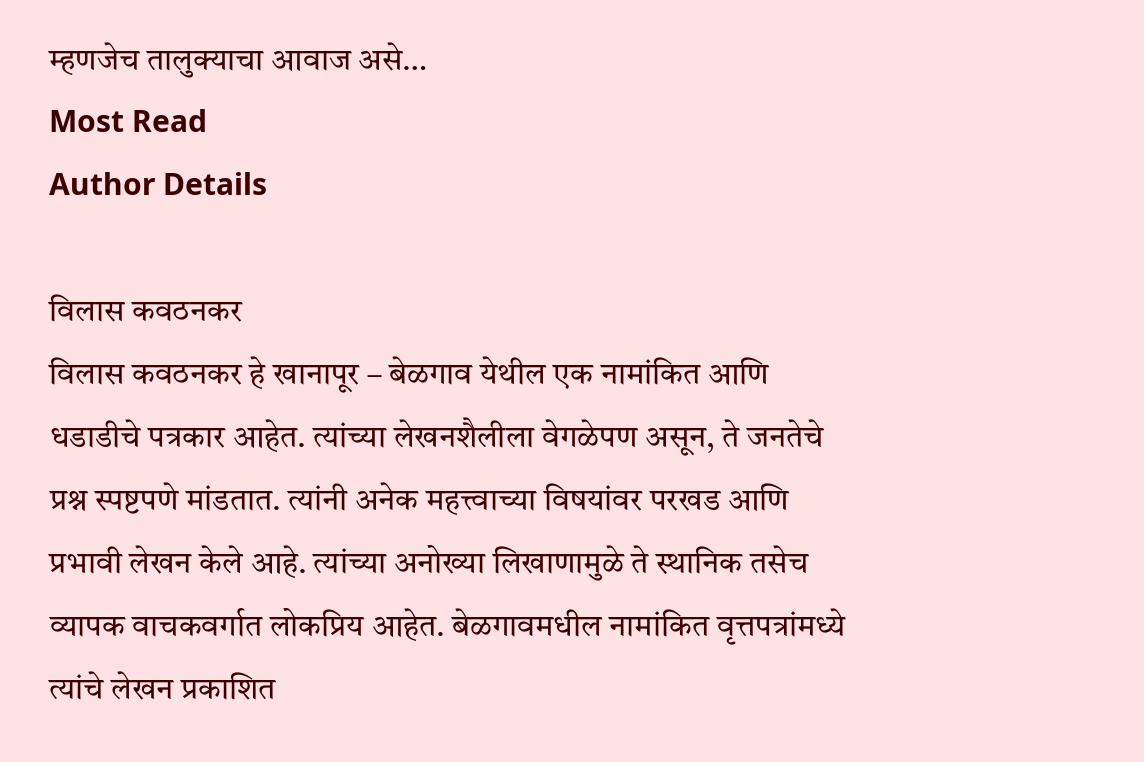म्हणजेच तालुक्याचा आवाज असे…
Most Read
Author Details

विलास कवठनकर
विलास कवठनकर हे खानापूर – बेळगाव येथील एक नामांकित आणि धडाडीचे पत्रकार आहेत. त्यांच्या लेखनशैलीला वेगळेपण असून, ते जनतेचे प्रश्न स्पष्टपणे मांडतात. त्यांनी अनेक महत्त्वाच्या विषयांवर परखड आणि प्रभावी लेखन केले आहे. त्यांच्या अनोख्या लिखाणामुळे ते स्थानिक तसेच व्यापक वाचकवर्गात लोकप्रिय आहेत. बेळगावमधील नामांकित वृत्तपत्रांमध्ये त्यांचे लेखन प्रकाशित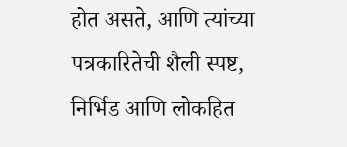होत असते, आणि त्यांच्या पत्रकारितेची शैली स्पष्ट, निर्भिड आणि लोकहित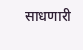साधणारी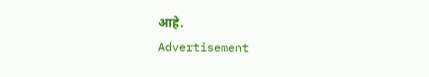आहे.
Advertisement